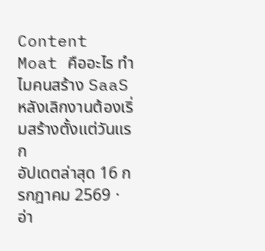Content Moat คืออะไร ทำไมคนสร้าง SaaS หลังเลิกงานต้องเริ่มสร้างตั้งแต่วันแรก
อัปเดตล่าสุด 16 กรกฎาคม 2569 · อ่า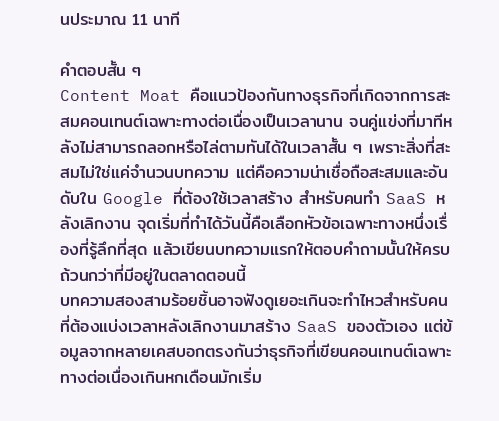นประมาณ 11 นาที

คำตอบสั้น ๆ
Content Moat คือแนวป้องกันทางธุรกิจที่เกิดจากการสะสมคอนเทนต์เฉพาะทางต่อเนื่องเป็นเวลานาน จนคู่แข่งที่มาทีหลังไม่สามารถลอกหรือไล่ตามทันได้ในเวลาสั้น ๆ เพราะสิ่งที่สะสมไม่ใช่แค่จำนวนบทความ แต่คือความน่าเชื่อถือสะสมและอันดับใน Google ที่ต้องใช้เวลาสร้าง สำหรับคนทำ SaaS หลังเลิกงาน จุดเริ่มที่ทำได้วันนี้คือเลือกหัวข้อเฉพาะทางหนึ่งเรื่องที่รู้ลึกที่สุด แล้วเขียนบทความแรกให้ตอบคำถามนั้นให้ครบถ้วนกว่าที่มีอยู่ในตลาดตอนนี้
บทความสองสามร้อยชิ้นอาจฟังดูเยอะเกินจะทำไหวสำหรับคนที่ต้องแบ่งเวลาหลังเลิกงานมาสร้าง SaaS ของตัวเอง แต่ข้อมูลจากหลายเคสบอกตรงกันว่าธุรกิจที่เขียนคอนเทนต์เฉพาะทางต่อเนื่องเกินหกเดือนมักเริ่ม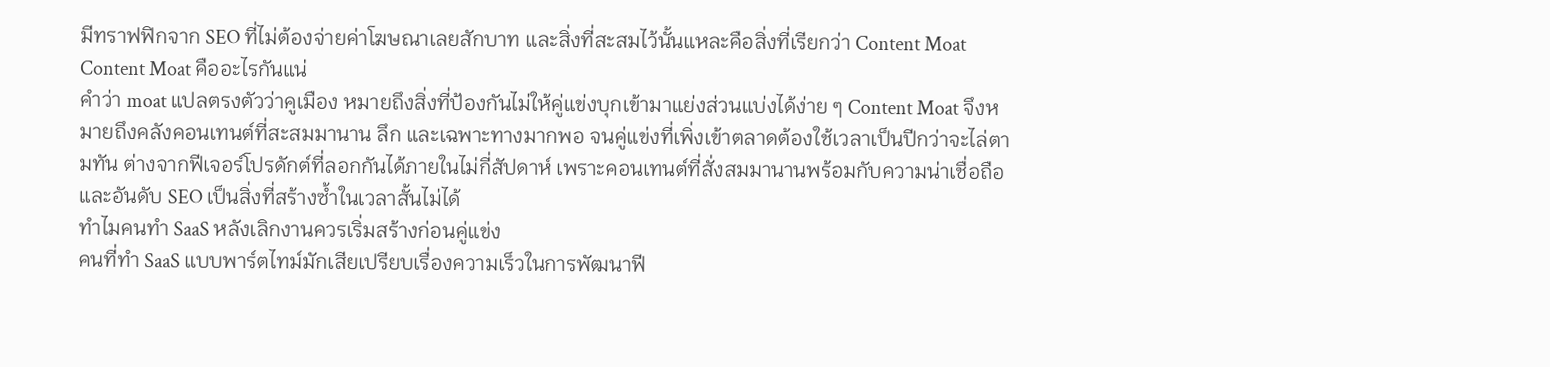มีทราฟฟิกจาก SEO ที่ไม่ต้องจ่ายค่าโฆษณาเลยสักบาท และสิ่งที่สะสมไว้นั้นแหละคือสิ่งที่เรียกว่า Content Moat
Content Moat คืออะไรกันแน่
คำว่า moat แปลตรงตัวว่าคูเมือง หมายถึงสิ่งที่ป้องกันไม่ให้คู่แข่งบุกเข้ามาแย่งส่วนแบ่งได้ง่าย ๆ Content Moat จึงหมายถึงคลังคอนเทนต์ที่สะสมมานาน ลึก และเฉพาะทางมากพอ จนคู่แข่งที่เพิ่งเข้าตลาดต้องใช้เวลาเป็นปีกว่าจะไล่ตามทัน ต่างจากฟีเจอร์โปรดักต์ที่ลอกกันได้ภายในไม่กี่สัปดาห์ เพราะคอนเทนต์ที่สั่งสมมานานพร้อมกับความน่าเชื่อถือและอันดับ SEO เป็นสิ่งที่สร้างซ้ำในเวลาสั้นไม่ได้
ทำไมคนทำ SaaS หลังเลิกงานควรเริ่มสร้างก่อนคู่แข่ง
คนที่ทำ SaaS แบบพาร์ตไทม์มักเสียเปรียบเรื่องความเร็วในการพัฒนาฟี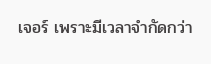เจอร์ เพราะมีเวลาจำกัดกว่า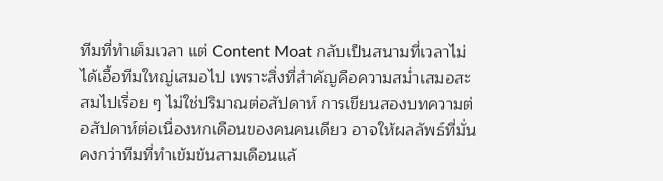ทีมที่ทำเต็มเวลา แต่ Content Moat กลับเป็นสนามที่เวลาไม่ได้เอื้อทีมใหญ่เสมอไป เพราะสิ่งที่สำคัญคือความสม่ำเสมอสะสมไปเรื่อย ๆ ไม่ใช่ปริมาณต่อสัปดาห์ การเขียนสองบทความต่อสัปดาห์ต่อเนื่องหกเดือนของคนคนเดียว อาจให้ผลลัพธ์ที่มั่นคงกว่าทีมที่ทำเข้มข้นสามเดือนแล้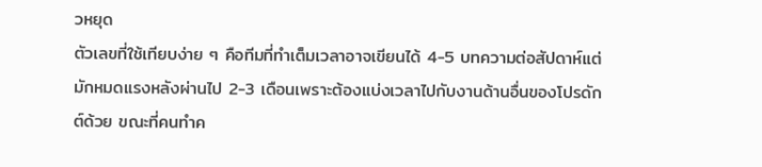วหยุด
ตัวเลขที่ใช้เทียบง่าย ๆ คือทีมที่ทำเต็มเวลาอาจเขียนได้ 4-5 บทความต่อสัปดาห์แต่มักหมดแรงหลังผ่านไป 2-3 เดือนเพราะต้องแบ่งเวลาไปกับงานด้านอื่นของโปรดักต์ด้วย ขณะที่คนทำค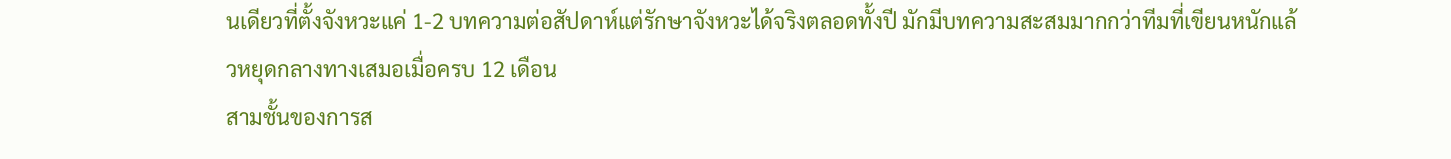นเดียวที่ตั้งจังหวะแค่ 1-2 บทความต่อสัปดาห์แต่รักษาจังหวะได้จริงตลอดทั้งปี มักมีบทความสะสมมากกว่าทีมที่เขียนหนักแล้วหยุดกลางทางเสมอเมื่อครบ 12 เดือน
สามชั้นของการส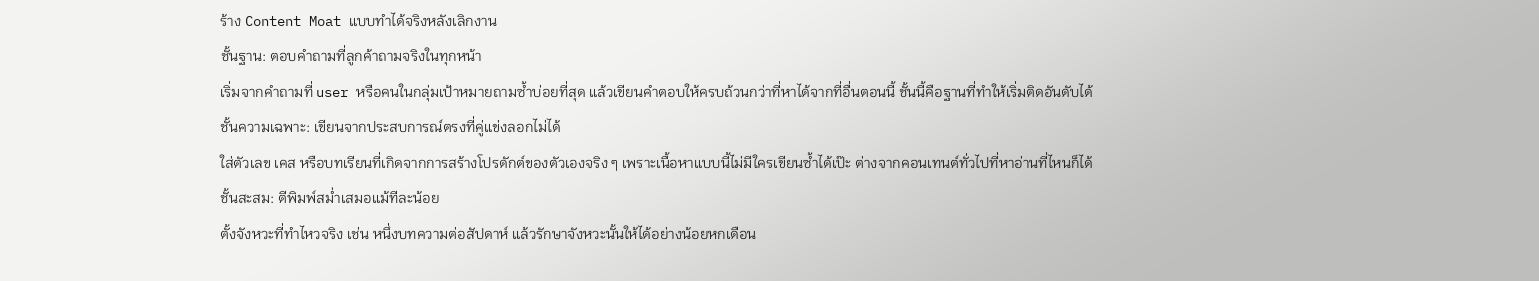ร้าง Content Moat แบบทำได้จริงหลังเลิกงาน
ชั้นฐาน: ตอบคำถามที่ลูกค้าถามจริงในทุกหน้า
เริ่มจากคำถามที่ user หรือคนในกลุ่มเป้าหมายถามซ้ำบ่อยที่สุด แล้วเขียนคำตอบให้ครบถ้วนกว่าที่หาได้จากที่อื่นตอนนี้ ชั้นนี้คือฐานที่ทำให้เริ่มติดอันดับได้
ชั้นความเฉพาะ: เขียนจากประสบการณ์ตรงที่คู่แข่งลอกไม่ได้
ใส่ตัวเลข เคส หรือบทเรียนที่เกิดจากการสร้างโปรดักต์ของตัวเองจริง ๆ เพราะเนื้อหาแบบนี้ไม่มีใครเขียนซ้ำได้เป๊ะ ต่างจากคอนเทนต์ทั่วไปที่หาอ่านที่ไหนก็ได้
ชั้นสะสม: ตีพิมพ์สม่ำเสมอแม้ทีละน้อย
ตั้งจังหวะที่ทำไหวจริง เช่น หนึ่งบทความต่อสัปดาห์ แล้วรักษาจังหวะนั้นให้ได้อย่างน้อยหกเดือน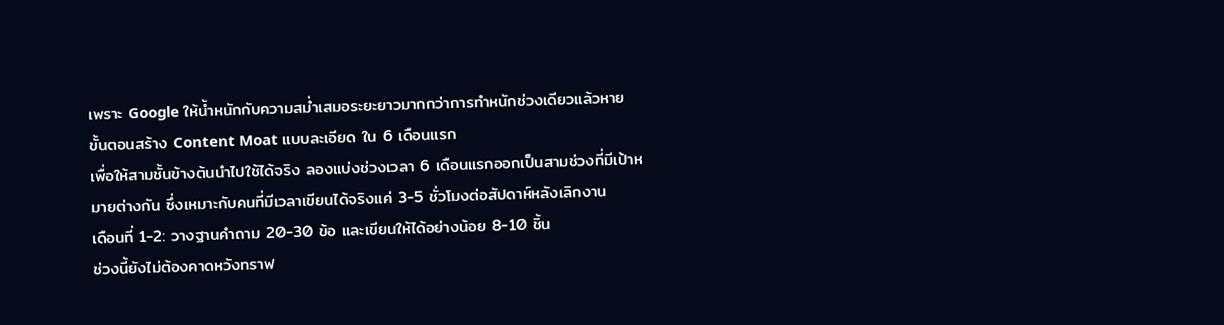เพราะ Google ให้น้ำหนักกับความสม่ำเสมอระยะยาวมากกว่าการทำหนักช่วงเดียวแล้วหาย
ขั้นตอนสร้าง Content Moat แบบละเอียด ใน 6 เดือนแรก
เพื่อให้สามชั้นข้างต้นนำไปใช้ได้จริง ลองแบ่งช่วงเวลา 6 เดือนแรกออกเป็นสามช่วงที่มีเป้าหมายต่างกัน ซึ่งเหมาะกับคนที่มีเวลาเขียนได้จริงแค่ 3-5 ชั่วโมงต่อสัปดาห์หลังเลิกงาน
เดือนที่ 1-2: วางฐานคำถาม 20-30 ข้อ และเขียนให้ได้อย่างน้อย 8-10 ชิ้น
ช่วงนี้ยังไม่ต้องคาดหวังทราฟ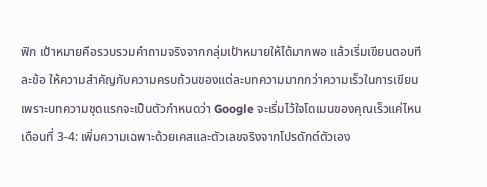ฟิก เป้าหมายคือรวบรวมคำถามจริงจากกลุ่มเป้าหมายให้ได้มากพอ แล้วเริ่มเขียนตอบทีละข้อ ให้ความสำคัญกับความครบถ้วนของแต่ละบทความมากกว่าความเร็วในการเขียน เพราะบทความชุดแรกจะเป็นตัวกำหนดว่า Google จะเริ่มไว้ใจโดเมนของคุณเร็วแค่ไหน
เดือนที่ 3-4: เพิ่มความเฉพาะด้วยเคสและตัวเลขจริงจากโปรดักต์ตัวเอง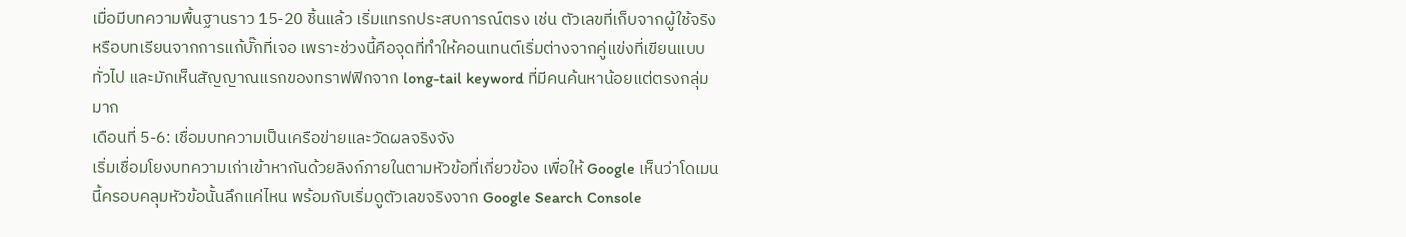เมื่อมีบทความพื้นฐานราว 15-20 ชิ้นแล้ว เริ่มแทรกประสบการณ์ตรง เช่น ตัวเลขที่เก็บจากผู้ใช้จริง หรือบทเรียนจากการแก้บั๊กที่เจอ เพราะช่วงนี้คือจุดที่ทำให้คอนเทนต์เริ่มต่างจากคู่แข่งที่เขียนแบบทั่วไป และมักเห็นสัญญาณแรกของทราฟฟิกจาก long-tail keyword ที่มีคนค้นหาน้อยแต่ตรงกลุ่มมาก
เดือนที่ 5-6: เชื่อมบทความเป็นเครือข่ายและวัดผลจริงจัง
เริ่มเชื่อมโยงบทความเก่าเข้าหากันด้วยลิงก์ภายในตามหัวข้อที่เกี่ยวข้อง เพื่อให้ Google เห็นว่าโดเมนนี้ครอบคลุมหัวข้อนั้นลึกแค่ไหน พร้อมกับเริ่มดูตัวเลขจริงจาก Google Search Console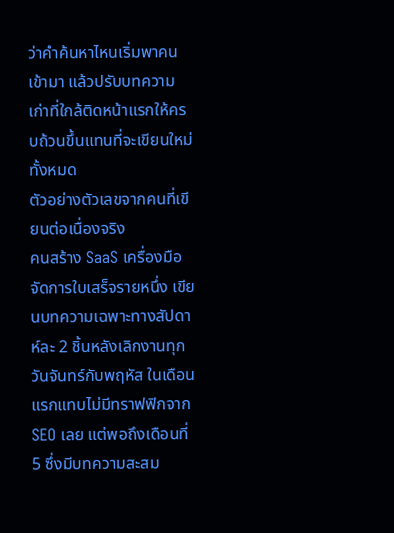ว่าคำค้นหาไหนเริ่มพาคนเข้ามา แล้วปรับบทความเก่าที่ใกล้ติดหน้าแรกให้ครบถ้วนขึ้นแทนที่จะเขียนใหม่ทั้งหมด
ตัวอย่างตัวเลขจากคนที่เขียนต่อเนื่องจริง
คนสร้าง SaaS เครื่องมือจัดการใบเสร็จรายหนึ่ง เขียนบทความเฉพาะทางสัปดาห์ละ 2 ชิ้นหลังเลิกงานทุกวันจันทร์กับพฤหัส ในเดือนแรกแทบไม่มีทราฟฟิกจาก SEO เลย แต่พอถึงเดือนที่ 5 ซึ่งมีบทความสะสม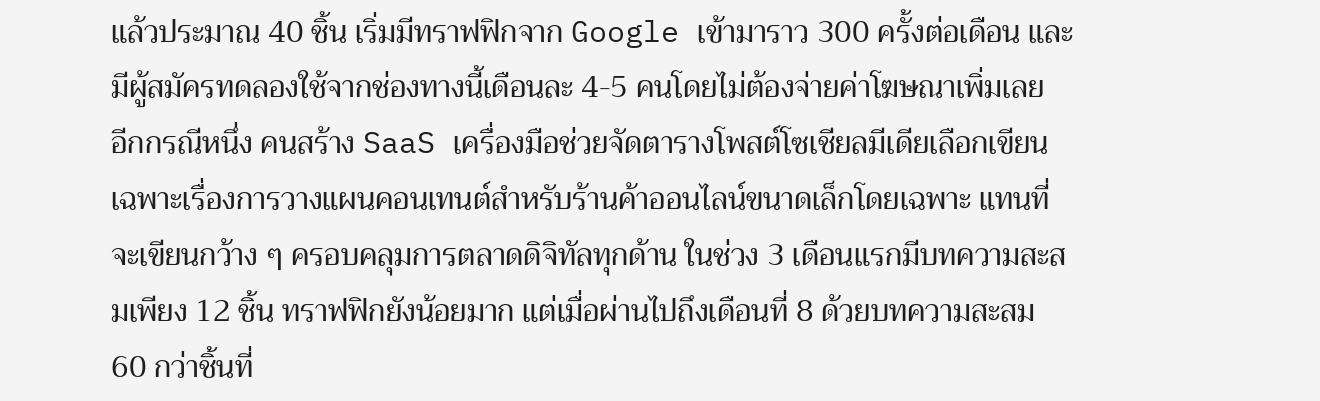แล้วประมาณ 40 ชิ้น เริ่มมีทราฟฟิกจาก Google เข้ามาราว 300 ครั้งต่อเดือน และมีผู้สมัครทดลองใช้จากช่องทางนี้เดือนละ 4-5 คนโดยไม่ต้องจ่ายค่าโฆษณาเพิ่มเลย
อีกกรณีหนึ่ง คนสร้าง SaaS เครื่องมือช่วยจัดตารางโพสต์โซเชียลมีเดียเลือกเขียนเฉพาะเรื่องการวางแผนคอนเทนต์สำหรับร้านค้าออนไลน์ขนาดเล็กโดยเฉพาะ แทนที่จะเขียนกว้าง ๆ ครอบคลุมการตลาดดิจิทัลทุกด้าน ในช่วง 3 เดือนแรกมีบทความสะสมเพียง 12 ชิ้น ทราฟฟิกยังน้อยมาก แต่เมื่อผ่านไปถึงเดือนที่ 8 ด้วยบทความสะสม 60 กว่าชิ้นที่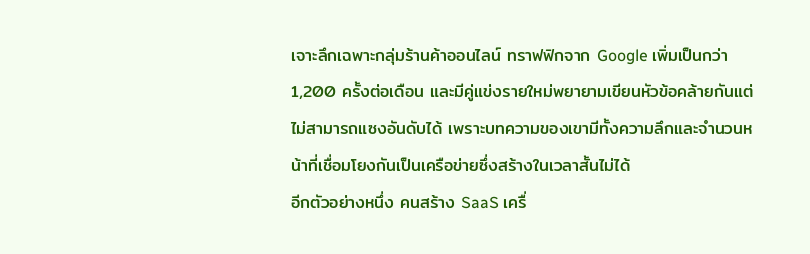เจาะลึกเฉพาะกลุ่มร้านค้าออนไลน์ ทราฟฟิกจาก Google เพิ่มเป็นกว่า 1,200 ครั้งต่อเดือน และมีคู่แข่งรายใหม่พยายามเขียนหัวข้อคล้ายกันแต่ไม่สามารถแซงอันดับได้ เพราะบทความของเขามีทั้งความลึกและจำนวนหน้าที่เชื่อมโยงกันเป็นเครือข่ายซึ่งสร้างในเวลาสั้นไม่ได้
อีกตัวอย่างหนึ่ง คนสร้าง SaaS เครื่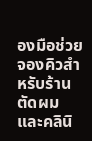องมือช่วยจองคิวสำหรับร้านตัดผมและคลินิ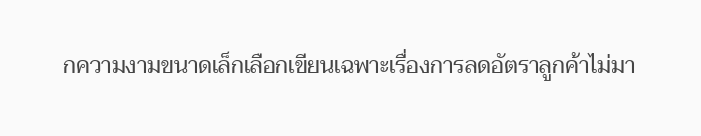กความงามขนาดเล็กเลือกเขียนเฉพาะเรื่องการลดอัตราลูกค้าไม่มา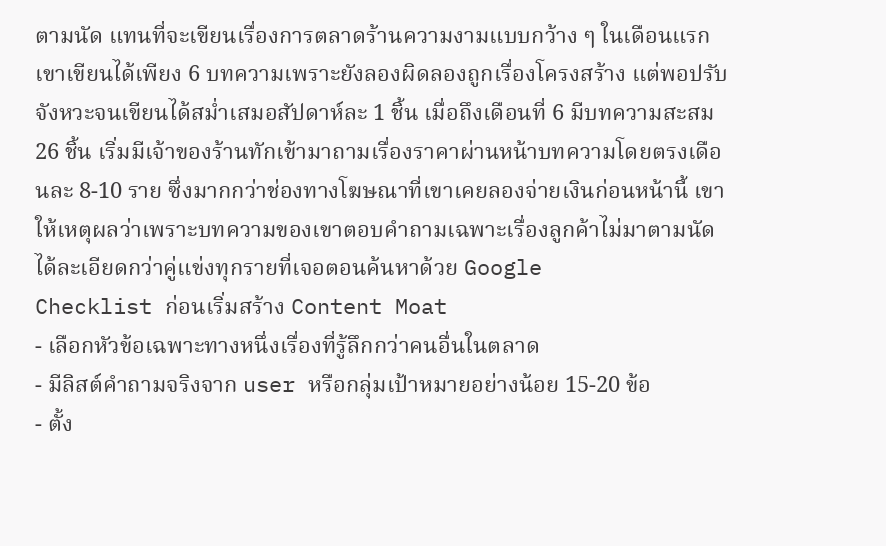ตามนัด แทนที่จะเขียนเรื่องการตลาดร้านความงามแบบกว้าง ๆ ในเดือนแรกเขาเขียนได้เพียง 6 บทความเพราะยังลองผิดลองถูกเรื่องโครงสร้าง แต่พอปรับจังหวะจนเขียนได้สม่ำเสมอสัปดาห์ละ 1 ชิ้น เมื่อถึงเดือนที่ 6 มีบทความสะสม 26 ชิ้น เริ่มมีเจ้าของร้านทักเข้ามาถามเรื่องราคาผ่านหน้าบทความโดยตรงเดือนละ 8-10 ราย ซึ่งมากกว่าช่องทางโฆษณาที่เขาเคยลองจ่ายเงินก่อนหน้านี้ เขาให้เหตุผลว่าเพราะบทความของเขาตอบคำถามเฉพาะเรื่องลูกค้าไม่มาตามนัดได้ละเอียดกว่าคู่แข่งทุกรายที่เจอตอนค้นหาด้วย Google
Checklist ก่อนเริ่มสร้าง Content Moat
- เลือกหัวข้อเฉพาะทางหนึ่งเรื่องที่รู้ลึกกว่าคนอื่นในตลาด
- มีลิสต์คำถามจริงจาก user หรือกลุ่มเป้าหมายอย่างน้อย 15-20 ข้อ
- ตั้ง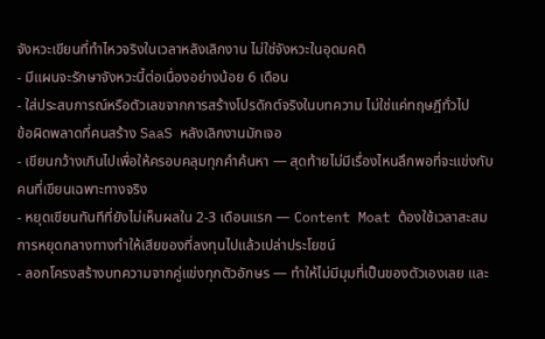จังหวะเขียนที่ทำไหวจริงในเวลาหลังเลิกงาน ไม่ใช่จังหวะในอุดมคติ
- มีแผนจะรักษาจังหวะนี้ต่อเนื่องอย่างน้อย 6 เดือน
- ใส่ประสบการณ์หรือตัวเลขจากการสร้างโปรดักต์จริงในบทความ ไม่ใช่แค่ทฤษฎีทั่วไป
ข้อผิดพลาดที่คนสร้าง SaaS หลังเลิกงานมักเจอ
- เขียนกว้างเกินไปเพื่อให้ครอบคลุมทุกคำค้นหา — สุดท้ายไม่มีเรื่องไหนลึกพอที่จะแข่งกับคนที่เขียนเฉพาะทางจริง
- หยุดเขียนทันทีที่ยังไม่เห็นผลใน 2-3 เดือนแรก — Content Moat ต้องใช้เวลาสะสม การหยุดกลางทางทำให้เสียของที่ลงทุนไปแล้วเปล่าประโยชน์
- ลอกโครงสร้างบทความจากคู่แข่งทุกตัวอักษร — ทำให้ไม่มีมุมที่เป็นของตัวเองเลย และ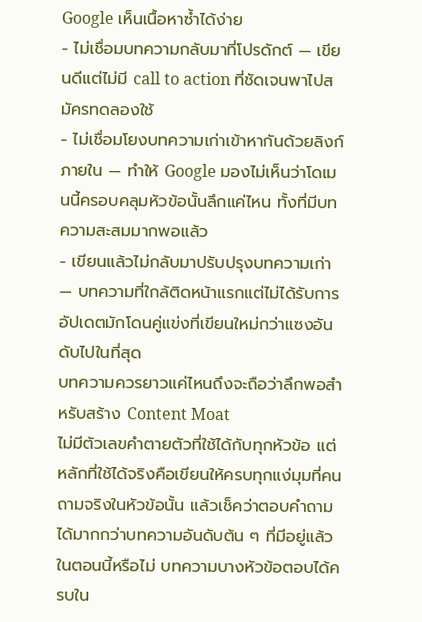Google เห็นเนื้อหาซ้ำได้ง่าย
- ไม่เชื่อมบทความกลับมาที่โปรดักต์ — เขียนดีแต่ไม่มี call to action ที่ชัดเจนพาไปสมัครทดลองใช้
- ไม่เชื่อมโยงบทความเก่าเข้าหากันด้วยลิงก์ภายใน — ทำให้ Google มองไม่เห็นว่าโดเมนนี้ครอบคลุมหัวข้อนั้นลึกแค่ไหน ทั้งที่มีบทความสะสมมากพอแล้ว
- เขียนแล้วไม่กลับมาปรับปรุงบทความเก่า — บทความที่ใกล้ติดหน้าแรกแต่ไม่ได้รับการอัปเดตมักโดนคู่แข่งที่เขียนใหม่กว่าแซงอันดับไปในที่สุด
บทความควรยาวแค่ไหนถึงจะถือว่าลึกพอสำหรับสร้าง Content Moat
ไม่มีตัวเลขคำตายตัวที่ใช้ได้กับทุกหัวข้อ แต่หลักที่ใช้ได้จริงคือเขียนให้ครบทุกแง่มุมที่คนถามจริงในหัวข้อนั้น แล้วเช็คว่าตอบคำถามได้มากกว่าบทความอันดับต้น ๆ ที่มีอยู่แล้วในตอนนี้หรือไม่ บทความบางหัวข้อตอบได้ครบใน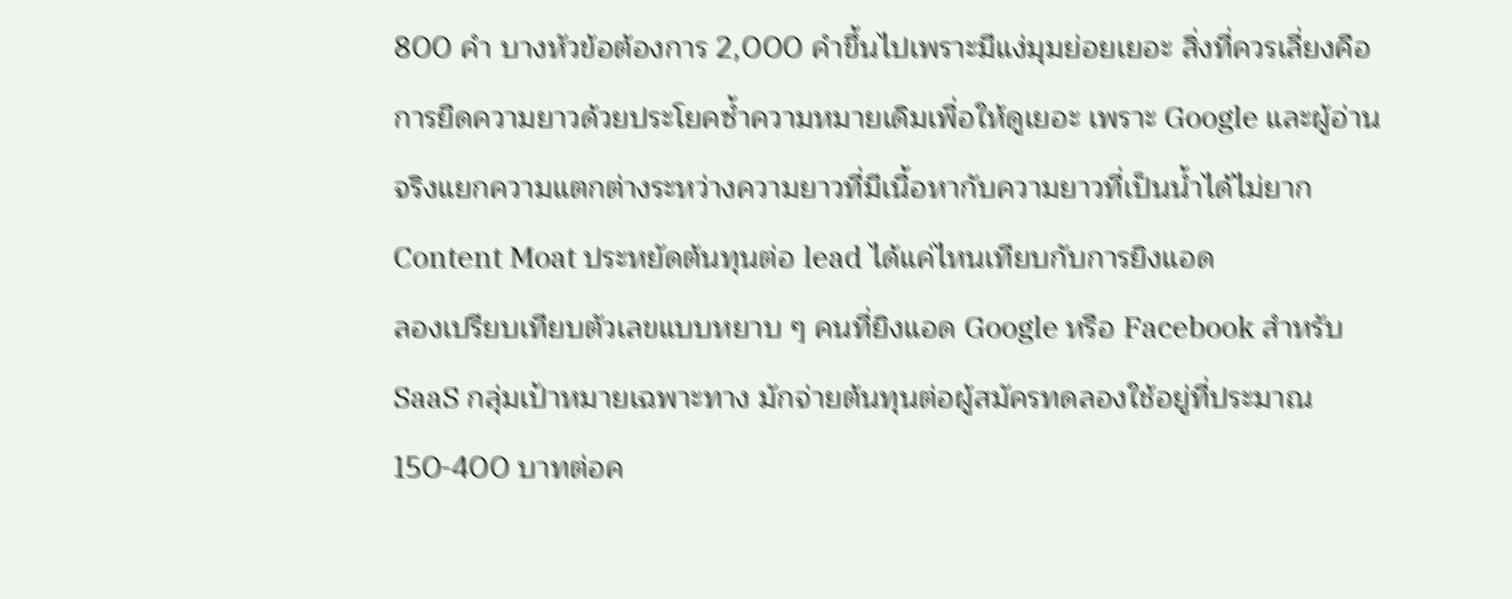800 คำ บางหัวข้อต้องการ 2,000 คำขึ้นไปเพราะมีแง่มุมย่อยเยอะ สิ่งที่ควรเลี่ยงคือการยืดความยาวด้วยประโยคซ้ำความหมายเดิมเพื่อให้ดูเยอะ เพราะ Google และผู้อ่านจริงแยกความแตกต่างระหว่างความยาวที่มีเนื้อหากับความยาวที่เป็นน้ำได้ไม่ยาก
Content Moat ประหยัดต้นทุนต่อ lead ได้แค่ไหนเทียบกับการยิงแอด
ลองเปรียบเทียบตัวเลขแบบหยาบ ๆ คนที่ยิงแอด Google หรือ Facebook สำหรับ SaaS กลุ่มเป้าหมายเฉพาะทาง มักจ่ายต้นทุนต่อผู้สมัครทดลองใช้อยู่ที่ประมาณ 150-400 บาทต่อค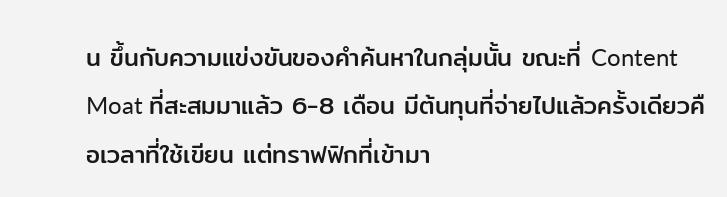น ขึ้นกับความแข่งขันของคำค้นหาในกลุ่มนั้น ขณะที่ Content Moat ที่สะสมมาแล้ว 6-8 เดือน มีต้นทุนที่จ่ายไปแล้วครั้งเดียวคือเวลาที่ใช้เขียน แต่ทราฟฟิกที่เข้ามา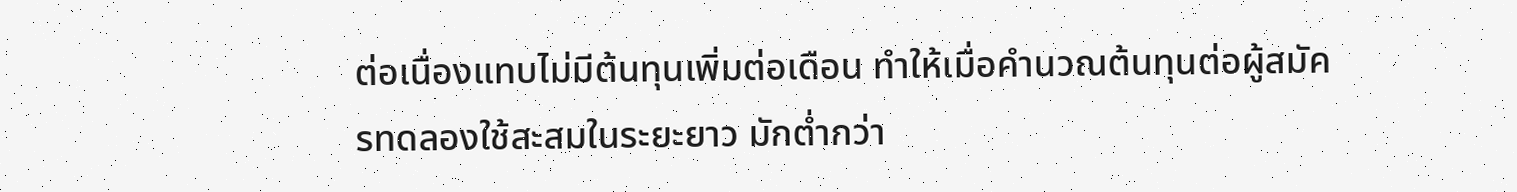ต่อเนื่องแทบไม่มีต้นทุนเพิ่มต่อเดือน ทำให้เมื่อคำนวณต้นทุนต่อผู้สมัครทดลองใช้สะสมในระยะยาว มักต่ำกว่า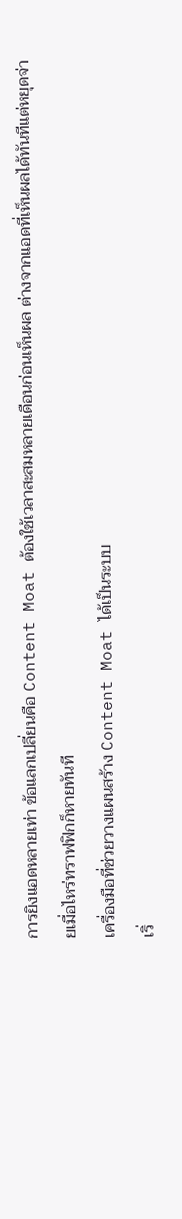การยิงแอดหลายเท่า ข้อแลกเปลี่ยนคือ Content Moat ต้องใช้เวลาสะสมหลายเดือนก่อนเห็นผล ต่างจากแอดที่เห็นผลได้ทันทีแต่หยุดจ่ายเมื่อไหร่ทราฟฟิกก็หายทันที
เครื่องมือที่ช่วยวางแผนสร้าง Content Moat ได้เป็นระบบ
เริ่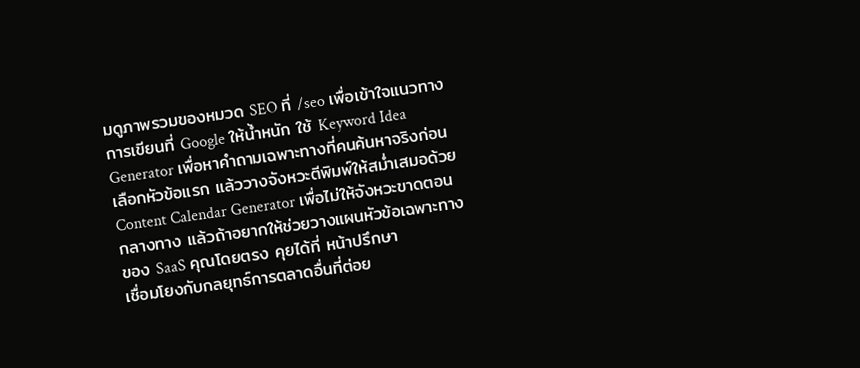มดูภาพรวมของหมวด SEO ที่ /seo เพื่อเข้าใจแนวทางการเขียนที่ Google ให้น้ำหนัก ใช้ Keyword Idea Generator เพื่อหาคำถามเฉพาะทางที่คนค้นหาจริงก่อนเลือกหัวข้อแรก แล้ววางจังหวะตีพิมพ์ให้สม่ำเสมอด้วย Content Calendar Generator เพื่อไม่ให้จังหวะขาดตอนกลางทาง แล้วถ้าอยากให้ช่วยวางแผนหัวข้อเฉพาะทางของ SaaS คุณโดยตรง คุยได้ที่ หน้าปรึกษา
เชื่อมโยงกับกลยุทธ์การตลาดอื่นที่ต่อย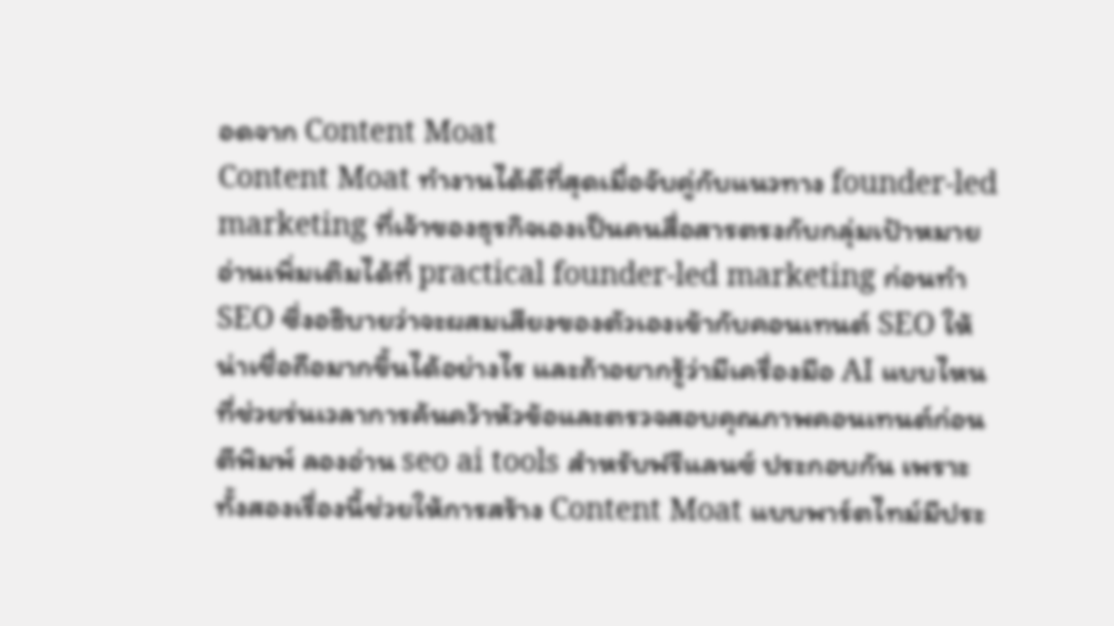อดจาก Content Moat
Content Moat ทำงานได้ดีที่สุดเมื่อจับคู่กับแนวทาง founder-led marketing ที่เจ้าของธุรกิจเองเป็นคนสื่อสารตรงกับกลุ่มเป้าหมาย อ่านเพิ่มเติมได้ที่ practical founder-led marketing ก่อนทำ SEO ซึ่งอธิบายว่าจะผสมเสียงของตัวเองเข้ากับคอนเทนต์ SEO ให้น่าเชื่อถือมากขึ้นได้อย่างไร และถ้าอยากรู้ว่ามีเครื่องมือ AI แบบไหนที่ช่วยร่นเวลาการค้นคว้าหัวข้อและตรวจสอบคุณภาพคอนเทนต์ก่อนตีพิมพ์ ลองอ่าน seo ai tools สำหรับฟรีแลนซ์ ประกอบกัน เพราะทั้งสองเรื่องนี้ช่วยให้การสร้าง Content Moat แบบพาร์ตไทม์มีประ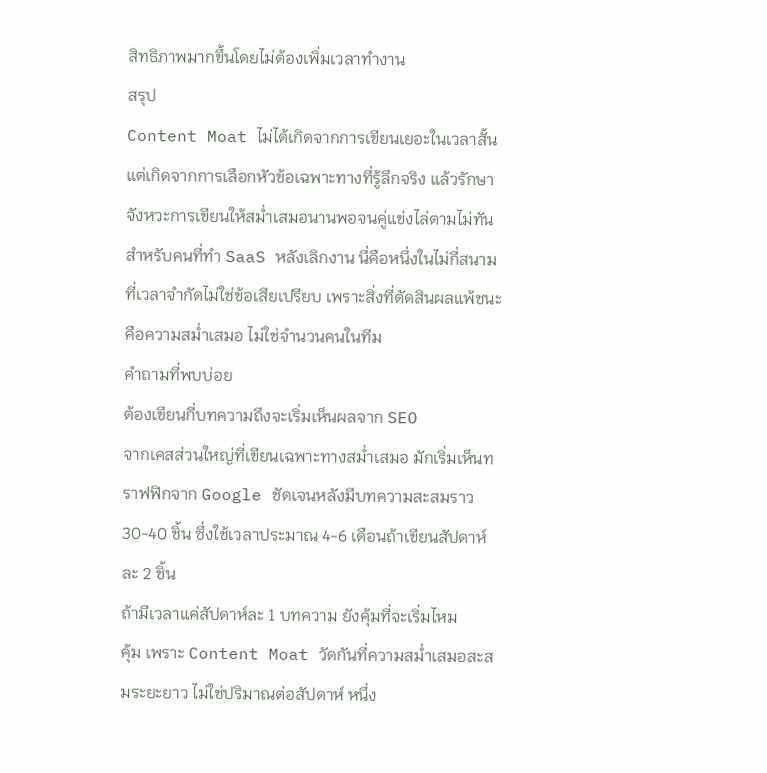สิทธิภาพมากขึ้นโดยไม่ต้องเพิ่มเวลาทำงาน
สรุป
Content Moat ไม่ได้เกิดจากการเขียนเยอะในเวลาสั้น แต่เกิดจากการเลือกหัวข้อเฉพาะทางที่รู้ลึกจริง แล้วรักษาจังหวะการเขียนให้สม่ำเสมอนานพอจนคู่แข่งไล่ตามไม่ทัน สำหรับคนที่ทำ SaaS หลังเลิกงาน นี่คือหนึ่งในไม่กี่สนามที่เวลาจำกัดไม่ใช่ข้อเสียเปรียบ เพราะสิ่งที่ตัดสินผลแพ้ชนะคือความสม่ำเสมอ ไม่ใช่จำนวนคนในทีม
คำถามที่พบบ่อย
ต้องเขียนกี่บทความถึงจะเริ่มเห็นผลจาก SEO
จากเคสส่วนใหญ่ที่เขียนเฉพาะทางสม่ำเสมอ มักเริ่มเห็นทราฟฟิกจาก Google ชัดเจนหลังมีบทความสะสมราว 30-40 ชิ้น ซึ่งใช้เวลาประมาณ 4-6 เดือนถ้าเขียนสัปดาห์ละ 2 ชิ้น
ถ้ามีเวลาแค่สัปดาห์ละ 1 บทความ ยังคุ้มที่จะเริ่มไหม
คุ้ม เพราะ Content Moat วัดกันที่ความสม่ำเสมอสะสมระยะยาว ไม่ใช่ปริมาณต่อสัปดาห์ หนึ่ง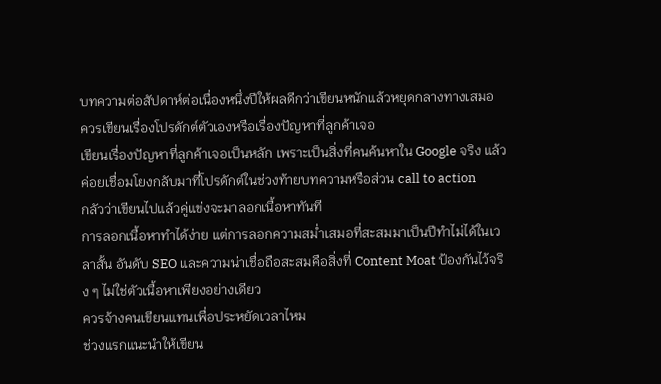บทความต่อสัปดาห์ต่อเนื่องหนึ่งปีให้ผลดีกว่าเขียนหนักแล้วหยุดกลางทางเสมอ
ควรเขียนเรื่องโปรดักต์ตัวเองหรือเรื่องปัญหาที่ลูกค้าเจอ
เขียนเรื่องปัญหาที่ลูกค้าเจอเป็นหลัก เพราะเป็นสิ่งที่คนค้นหาใน Google จริง แล้วค่อยเชื่อมโยงกลับมาที่โปรดักต์ในช่วงท้ายบทความหรือส่วน call to action
กลัวว่าเขียนไปแล้วคู่แข่งจะมาลอกเนื้อหาทันที
การลอกเนื้อหาทำได้ง่าย แต่การลอกความสม่ำเสมอที่สะสมมาเป็นปีทำไม่ได้ในเวลาสั้น อันดับ SEO และความน่าเชื่อถือสะสมคือสิ่งที่ Content Moat ป้องกันไว้จริง ๆ ไม่ใช่ตัวเนื้อหาเพียงอย่างเดียว
ควรจ้างคนเขียนแทนเพื่อประหยัดเวลาไหม
ช่วงแรกแนะนำให้เขียน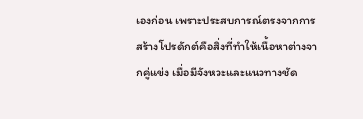เองก่อน เพราะประสบการณ์ตรงจากการสร้างโปรดักต์คือสิ่งที่ทำให้เนื้อหาต่างจากคู่แข่ง เมื่อมีจังหวะและแนวทางชัด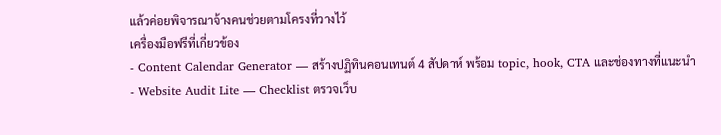แล้วค่อยพิจารณาจ้างคนช่วยตามโครงที่วางไว้
เครื่องมือฟรีที่เกี่ยวข้อง
- Content Calendar Generator — สร้างปฏิทินคอนเทนต์ 4 สัปดาห์ พร้อม topic, hook, CTA และช่องทางที่แนะนำ
- Website Audit Lite — Checklist ตรวจเว็บ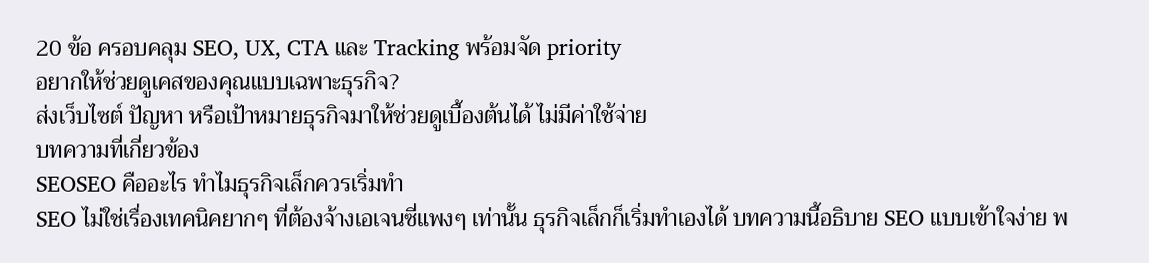20 ข้อ ครอบคลุม SEO, UX, CTA และ Tracking พร้อมจัด priority
อยากให้ช่วยดูเคสของคุณแบบเฉพาะธุรกิจ?
ส่งเว็บไซต์ ปัญหา หรือเป้าหมายธุรกิจมาให้ช่วยดูเบื้องต้นได้ ไม่มีค่าใช้จ่าย
บทความที่เกี่ยวข้อง
SEOSEO คืออะไร ทำไมธุรกิจเล็กควรเริ่มทำ
SEO ไม่ใช่เรื่องเทคนิคยากๆ ที่ต้องจ้างเอเจนซี่แพงๆ เท่านั้น ธุรกิจเล็กก็เริ่มทำเองได้ บทความนี้อธิบาย SEO แบบเข้าใจง่าย พ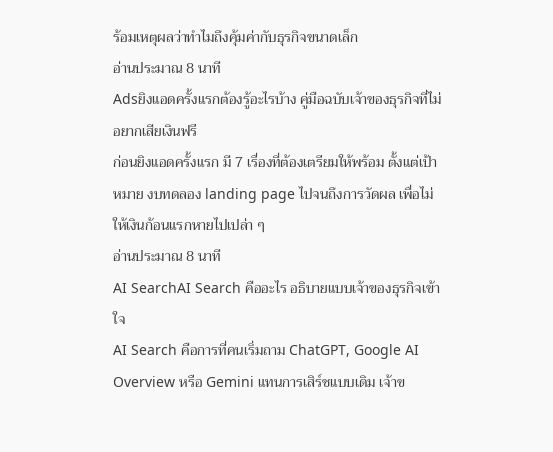ร้อมเหตุผลว่าทำไมถึงคุ้มค่ากับธุรกิจขนาดเล็ก
อ่านประมาณ 8 นาที
Adsยิงแอดครั้งแรกต้องรู้อะไรบ้าง คู่มือฉบับเจ้าของธุรกิจที่ไม่อยากเสียเงินฟรี
ก่อนยิงแอดครั้งแรก มี 7 เรื่องที่ต้องเตรียมให้พร้อม ตั้งแต่เป้าหมาย งบทดลอง landing page ไปจนถึงการวัดผล เพื่อไม่ให้เงินก้อนแรกหายไปเปล่า ๆ
อ่านประมาณ 8 นาที
AI SearchAI Search คืออะไร อธิบายแบบเจ้าของธุรกิจเข้าใจ
AI Search คือการที่คนเริ่มถาม ChatGPT, Google AI Overview หรือ Gemini แทนการเสิร์ชแบบเดิม เจ้าข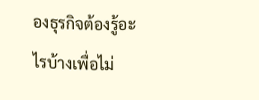องธุรกิจต้องรู้อะไรบ้างเพื่อไม่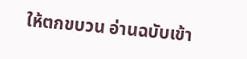ให้ตกขบวน อ่านฉบับเข้า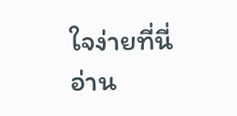ใจง่ายที่นี่
อ่าน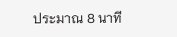ประมาณ 8 นาที